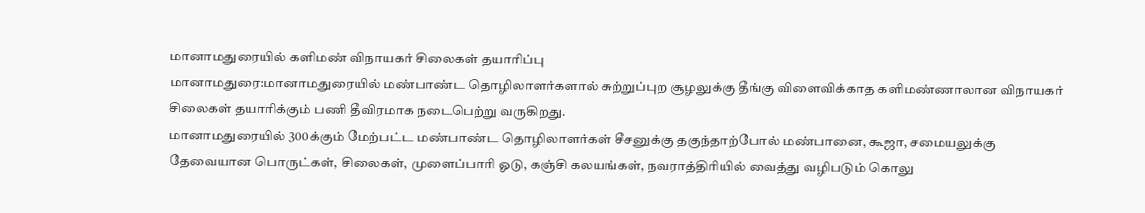மானாமதுரையில் களிமண் விநாயகர் சிலைகள் தயாரிப்பு
மானாமதுரை:மானாமதுரையில் மண்பாண்ட தொழிலாளர்களால் சுற்றுப்புற சூழலுக்கு தீங்கு விளைவிக்காத களிமண்ணாலான விநாயகர் சிலைகள் தயாரிக்கும் பணி தீவிரமாக நடைபெற்று வருகிறது.
மானாமதுரையில் 300க்கும் மேற்பட்ட மண்பாண்ட தொழிலாளர்கள் சீசனுக்கு தகுந்தாற்போல் மண்பானை, கூஜா, சமையலுக்கு தேவையான பொருட்கள், சிலைகள், முளைப்பாரி ஓடு, கஞ்சி கலயங்கள், நவராத்திரியில் வைத்து வழிபடும் கொலு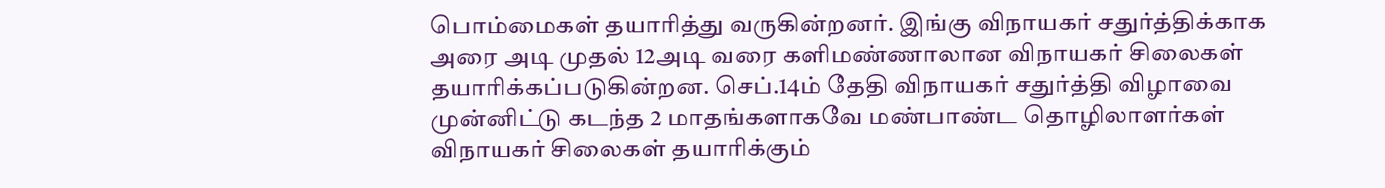பொம்மைகள் தயாரித்து வருகின்றனர். இங்கு விநாயகர் சதுர்த்திக்காக அரை அடி முதல் 12அடி வரை களிமண்ணாலான விநாயகர் சிலைகள் தயாரிக்கப்படுகின்றன. செப்.14ம் தேதி விநாயகர் சதுர்த்தி விழாவை முன்னிட்டு கடந்த 2 மாதங்களாகவே மண்பாண்ட தொழிலாளர்கள் விநாயகர் சிலைகள் தயாரிக்கும்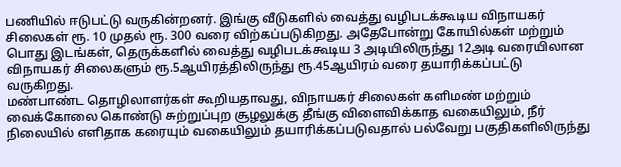பணியில் ஈடுபட்டு வருகின்றனர். இங்கு வீடுகளில் வைத்து வழிபடக்கூடிய விநாயகர் சிலைகள் ரூ. 10 முதல் ரூ. 300 வரை விற்கப்படுகிறது. அதேபோன்று கோயில்கள் மற்றும் பொது இடங்கள், தெருக்களில் வைத்து வழிபடக்கூடிய 3 அடியிலிருந்து 12அடி வரையிலான விநாயகர் சிலைகளும் ரூ.5ஆயிரத்திலிருந்து ரூ.45ஆயிரம் வரை தயாரிக்கப்பட்டு வருகிறது.
மண்பாண்ட தொழிலாளர்கள் கூறியதாவது, விநாயகர் சிலைகள் களிமண் மற்றும் வைக்கோலை கொண்டு சுற்றுப்புற சூழலுக்கு தீங்கு விளைவிக்காத வகையிலும், நீர் நிலையில் எளிதாக கரையும் வகையிலும் தயாரிக்கப்படுவதால் பல்வேறு பகுதிகளிலிருந்து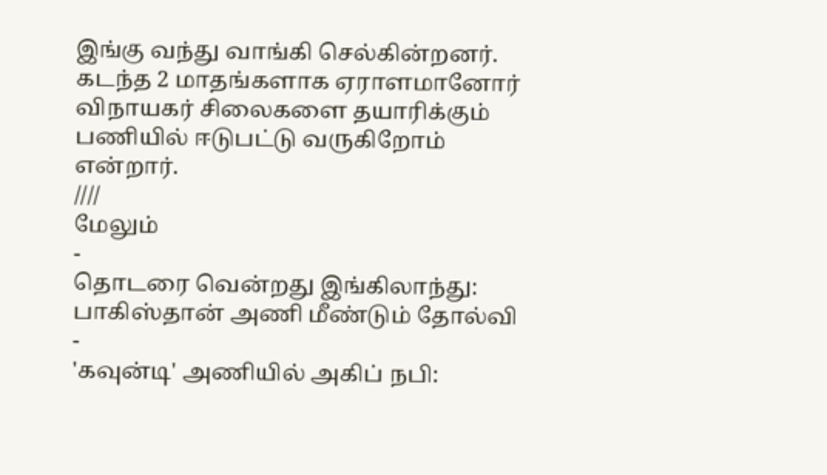இங்கு வந்து வாங்கி செல்கின்றனர். கடந்த 2 மாதங்களாக ஏராளமானோர் விநாயகர் சிலைகளை தயாரிக்கும் பணியில் ஈடுபட்டு வருகிறோம் என்றார்.
////
மேலும்
-
தொடரை வென்றது இங்கிலாந்து: பாகிஸ்தான் அணி மீண்டும் தோல்வி
-
'கவுன்டி' அணியில் அகிப் நபி: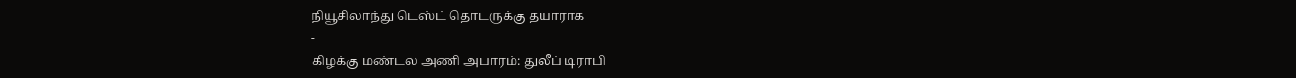நியூசிலாந்து டெஸ்ட் தொடருக்கு தயாராக
-
கிழக்கு மண்டல அணி அபாரம்: துலீப் டிராபி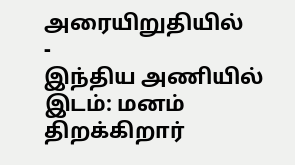அரையிறுதியில்
-
இந்திய அணியில் இடம்: மனம் திறக்கிறார்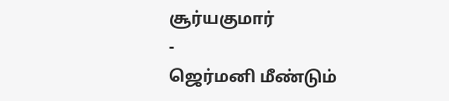சூர்யகுமார்
-
ஜெர்மனி மீண்டும்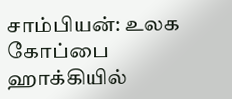சாம்பியன்: உலக கோப்பை ஹாக்கியில்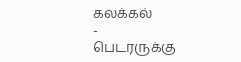கலக்கல்
-
பெடரருக்கு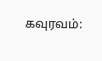கவுரவம்: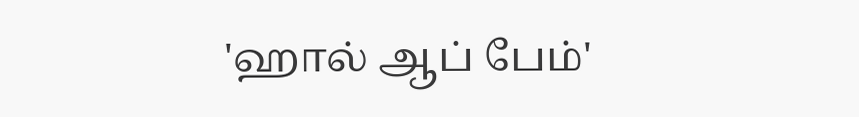'ஹால் ஆப் பேம்'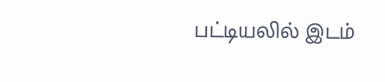பட்டியலில் இடம்